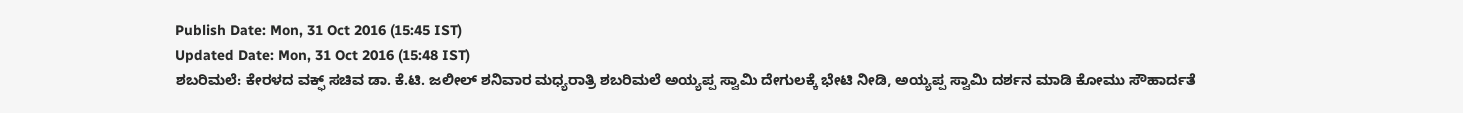Publish Date: Mon, 31 Oct 2016 (15:45 IST)
Updated Date: Mon, 31 Oct 2016 (15:48 IST)
ಶಬರಿಮಲೆ: ಕೇರಳದ ವಕ್ಫ್ ಸಚಿವ ಡಾ. ಕೆ.ಟಿ. ಜಲೀಲ್ ಶನಿವಾರ ಮಧ್ಯರಾತ್ರಿ ಶಬರಿಮಲೆ ಅಯ್ಯಪ್ಪ ಸ್ವಾಮಿ ದೇಗುಲಕ್ಕೆ ಭೇಟಿ ನೀಡಿ, ಅಯ್ಯಪ್ಪ ಸ್ವಾಮಿ ದರ್ಶನ ಮಾಡಿ ಕೋಮು ಸೌಹಾರ್ದತೆ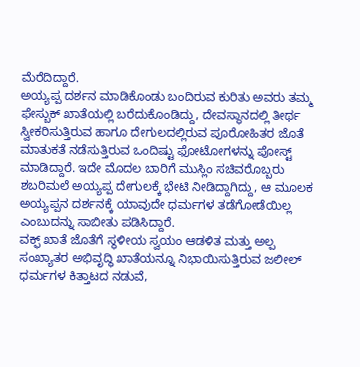ಮೆರೆದಿದ್ದಾರೆ.
ಅಯ್ಯಪ್ಪ ದರ್ಶನ ಮಾಡಿಕೊಂಡು ಬಂದಿರುವ ಕುರಿತು ಅವರು ತಮ್ಮ ಫೇಸ್ಬುಕ್ ಖಾತೆಯಲ್ಲಿ ಬರೆದುಕೊಂಡಿದ್ದು, ದೇವಸ್ಥಾನದಲ್ಲಿ ತೀರ್ಥ ಸ್ವೀಕರಿಸುತ್ತಿರುವ ಹಾಗೂ ದೇಗುಲದಲ್ಲಿರುವ ಪೂರೋಹಿತರ ಜೊತೆ ಮಾತುಕತೆ ನಡೆಸುತ್ತಿರುವ ಒಂದಿಷ್ಟು ಫೋಟೋಗಳನ್ನು ಪೋಸ್ಟ್ ಮಾಡಿದ್ದಾರೆ. ಇದೇ ಮೊದಲ ಬಾರಿಗೆ ಮುಸ್ಲಿಂ ಸಚಿವರೊಬ್ಬರು ಶಬರಿಮಲೆ ಅಯ್ಯಪ್ಪ ದೇಗುಲಕ್ಕೆ ಭೇಟಿ ನೀಡಿದ್ದಾಗಿದ್ದು, ಆ ಮೂಲಕ ಅಯ್ಯಪ್ಪನ ದರ್ಶನಕ್ಕೆ ಯಾವುದೇ ಧರ್ಮಗಳ ತಡೆಗೋಡೆಯಿಲ್ಲ ಎಂಬುದನ್ನು ಸಾಬೀತು ಪಡಿಸಿದ್ದಾರೆ.
ವಕ್ಫ್ ಖಾತೆ ಜೊತೆಗೆ ಸ್ಥಳೀಯ ಸ್ವಯಂ ಆಡಳಿತ ಮತ್ತು ಅಲ್ಪ ಸಂಖ್ಯಾತರ ಅಭಿವೃದ್ಧಿ ಖಾತೆಯನ್ನೂ ನಿಭಾಯಿಸುತ್ತಿರುವ ಜಲೀಲ್ ಧರ್ಮಗಳ ಕಿತ್ತಾಟದ ನಡುವೆ,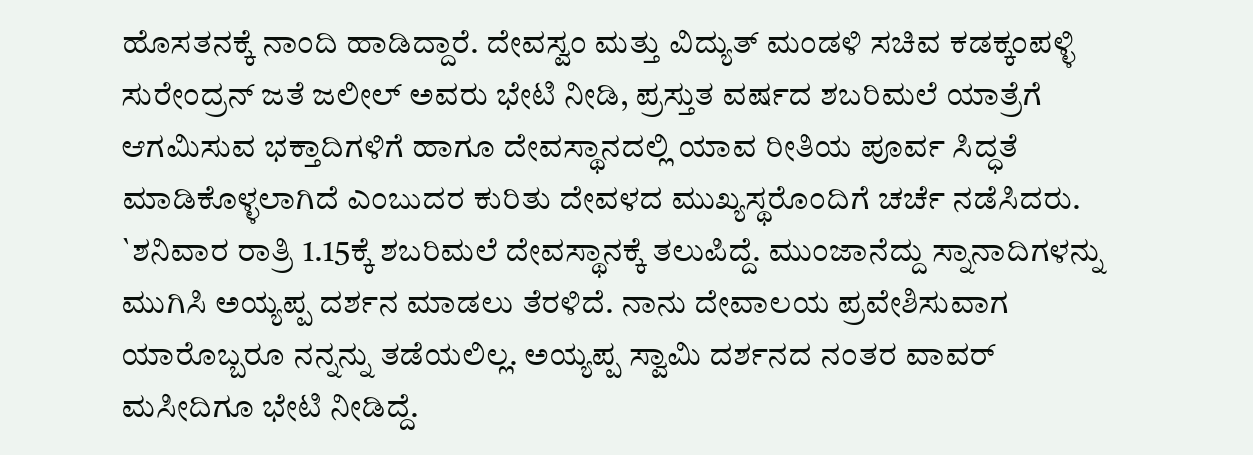ಹೊಸತನಕ್ಕೆ ನಾಂದಿ ಹಾಡಿದ್ದಾರೆ. ದೇವಸ್ವಂ ಮತ್ತು ವಿದ್ಯುತ್ ಮಂಡಳಿ ಸಚಿವ ಕಡಕ್ಕಂಪಳ್ಳಿ ಸುರೇಂದ್ರನ್ ಜತೆ ಜಲೀಲ್ ಅವರು ಭೇಟಿ ನೀಡಿ, ಪ್ರಸ್ತುತ ವರ್ಷದ ಶಬರಿಮಲೆ ಯಾತ್ರೆಗೆ ಆಗಮಿಸುವ ಭಕ್ತಾದಿಗಳಿಗೆ ಹಾಗೂ ದೇವಸ್ಥಾನದಲ್ಲಿ ಯಾವ ರೀತಿಯ ಪೂರ್ವ ಸಿದ್ಧತೆ ಮಾಡಿಕೊಳ್ಳಲಾಗಿದೆ ಎಂಬುದರ ಕುರಿತು ದೇವಳದ ಮುಖ್ಯಸ್ಥರೊಂದಿಗೆ ಚರ್ಚೆ ನಡೆಸಿದರು.
`ಶನಿವಾರ ರಾತ್ರಿ 1.15ಕ್ಕೆ ಶಬರಿಮಲೆ ದೇವಸ್ಥಾನಕ್ಕೆ ತಲುಪಿದ್ದೆ. ಮುಂಜಾನೆದ್ದು ಸ್ನಾನಾದಿಗಳನ್ನು ಮುಗಿಸಿ ಅಯ್ಯಪ್ಪ ದರ್ಶನ ಮಾಡಲು ತೆರಳಿದೆ. ನಾನು ದೇವಾಲಯ ಪ್ರವೇಶಿಸುವಾಗ ಯಾರೊಬ್ಬರೂ ನನ್ನನ್ನು ತಡೆಯಲಿಲ್ಲ. ಅಯ್ಯಪ್ಪ ಸ್ವಾಮಿ ದರ್ಶನದ ನಂತರ ವಾವರ್ ಮಸೀದಿಗೂ ಭೇಟಿ ನೀಡಿದ್ದೆ.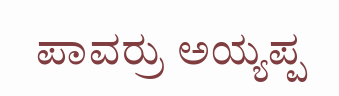ಪಾವರ್ರು ಅಯ್ಯಪ್ಪ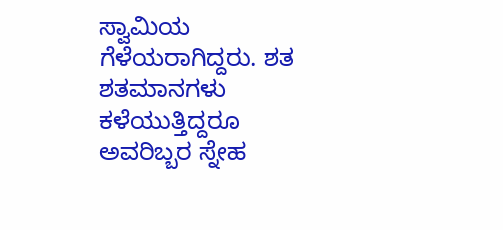ಸ್ವಾಮಿಯ ಗೆಳೆಯರಾಗಿದ್ದರು. ಶತ ಶತಮಾನಗಳು ಕಳೆಯುತ್ತಿದ್ದರೂ ಅವರಿಬ್ಬರ ಸ್ನೇಹ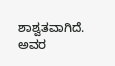ಶಾಶ್ವತವಾಗಿದೆ. ಅವರ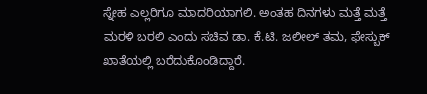ಸ್ನೇಹ ಎಲ್ಲರಿಗೂ ಮಾದರಿಯಾಗಲಿ. ಅಂತಹ ದಿನಗಳು ಮತ್ತೆ ಮತ್ತೆ ಮರಳಿ ಬರಲಿ ಎಂದು ಸಚಿವ ಡಾ. ಕೆ.ಟಿ. ಜಲೀಲ್ ತಮ, ಫೇಸ್ಬುಕ್ ಖಾತೆಯಲ್ಲಿ ಬರೆದುಕೊಂಡಿದ್ದಾರೆ.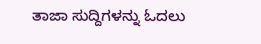ತಾಜಾ ಸುದ್ದಿಗಳನ್ನು ಓದಲು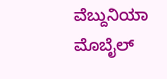ವೆಬ್ದುನಿಯಾ ಮೊಬೈಲ್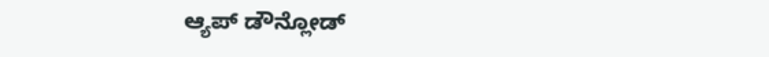ಆ್ಯಪ್ ಡೌನ್ಲೋಡ್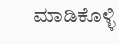ಮಾಡಿಕೊಳ್ಳಿ